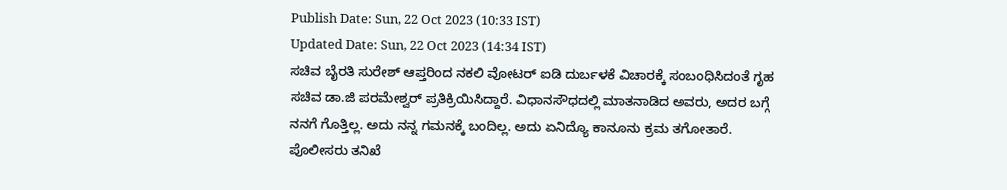Publish Date: Sun, 22 Oct 2023 (10:33 IST)
Updated Date: Sun, 22 Oct 2023 (14:34 IST)
ಸಚಿವ ಬೈರತಿ ಸುರೇಶ್ ಆಪ್ತರಿಂದ ನಕಲಿ ವೋಟರ್ ಐಡಿ ದುರ್ಬಳಕೆ ವಿಚಾರಕ್ಕೆ ಸಂಬಂಧಿಸಿದಂತೆ ಗೃಹ ಸಚಿವ ಡಾ.ಜಿ ಪರಮೇಶ್ವರ್ ಪ್ರತಿಕ್ರಿಯಿಸಿದ್ದಾರೆ. ವಿಧಾನಸೌಧದಲ್ಲಿ ಮಾತನಾಡಿದ ಅವರು, ಅದರ ಬಗ್ಗೆ ನನಗೆ ಗೊತ್ತಿಲ್ಲ. ಅದು ನನ್ನ ಗಮನಕ್ಕೆ ಬಂದಿಲ್ಲ. ಅದು ಏನಿದ್ಯೊ ಕಾನೂನು ಕ್ರಮ ತಗೋತಾರೆ. ಪೊಲೀಸರು ತನಿಖೆ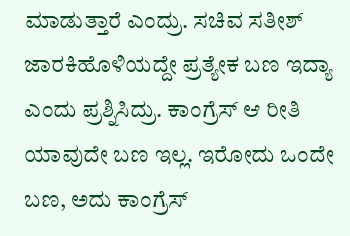ಮಾಡುತ್ತಾರೆ ಎಂದ್ರು. ಸಚಿವ ಸತೀಶ್ ಜಾರಕಿಹೊಳಿಯದ್ದೇ ಪ್ರತ್ಯೇಕ ಬಣ ಇದ್ಯಾ ಎಂದು ಪ್ರಶ್ನಿಸಿದ್ರು. ಕಾಂಗ್ರೆಸ್ ಆ ರೀತಿ ಯಾವುದೇ ಬಣ ಇಲ್ಲ. ಇರೋದು ಒಂದೇ ಬಣ, ಅದು ಕಾಂಗ್ರೆಸ್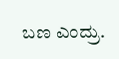ಬಣ ಎಂದ್ರು.